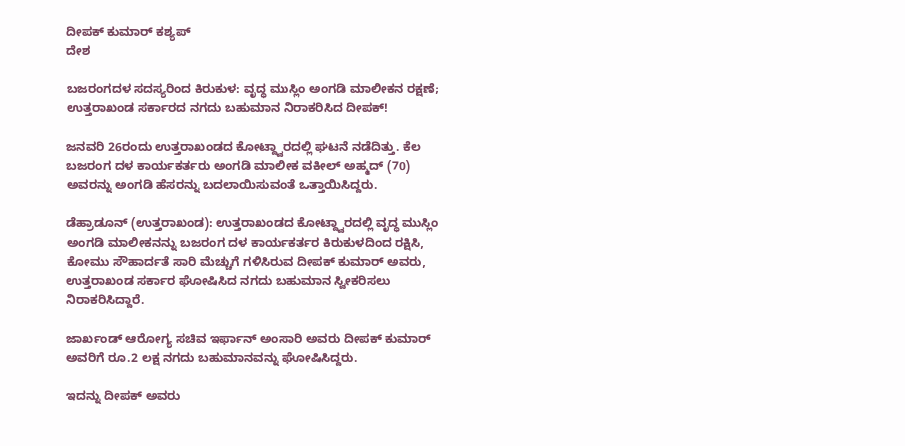ದೀಪಕ್ ಕುಮಾರ್ ಕಶ್ಯಪ್
ದೇಶ

ಬಜರಂಗದಳ ಸದಸ್ಯರಿಂದ ಕಿರುಕುಳ: ವೃದ್ಧ ಮುಸ್ಲಿಂ ಅಂಗಡಿ ಮಾಲೀಕನ ರಕ್ಷಣೆ; ಉತ್ತರಾಖಂಡ ಸರ್ಕಾರದ ನಗದು ಬಹುಮಾನ ನಿರಾಕರಿಸಿದ ದೀಪಕ್!

ಜನವರಿ 26ರಂದು ಉತ್ತರಾಖಂಡದ ಕೋಟ್ದ್ವಾರದಲ್ಲಿ ಘಟನೆ ನಡೆದಿತ್ತು. ಕೆಲ ಬಜರಂಗ ದಳ ಕಾರ್ಯಕರ್ತರು ಅಂಗಡಿ ಮಾಲೀಕ ವಕೀಲ್ ಅಹ್ಮದ್ (70) ಅವರನ್ನು ಅಂಗಡಿ ಹೆಸರನ್ನು ಬದಲಾಯಿಸುವಂತೆ ಒತ್ತಾಯಿಸಿದ್ದರು.

ಡೆಹ್ರಾಡೂನ್ (ಉತ್ತರಾಖಂಡ): ಉತ್ತರಾಖಂಡದ ಕೋಟ್ದ್ವಾರದಲ್ಲಿ ವೃದ್ಧ ಮುಸ್ಲಿಂ ಅಂಗಡಿ ಮಾಲೀಕನನ್ನು ಬಜರಂಗ ದಳ ಕಾರ್ಯಕರ್ತರ ಕಿರುಕುಳದಿಂದ ರಕ್ಷಿಸಿ, ಕೋಮು ಸೌಹಾರ್ದತೆ ಸಾರಿ ಮೆಚ್ಚುಗೆ ಗಳಿಸಿರುವ ದೀಪಕ್ ಕುಮಾರ್ ಅವರು, ಉತ್ತರಾಖಂಡ ಸರ್ಕಾರ ಘೋಷಿಸಿದ ನಗದು ಬಹುಮಾನ ಸ್ವೀಕರಿಸಲು ನಿರಾಕರಿಸಿದ್ದಾರೆ.

ಜಾರ್ಖಂಡ್ ಆರೋಗ್ಯ ಸಚಿವ ಇರ್ಫಾನ್ ಅಂಸಾರಿ ಅವರು ದೀಪಕ್ ಕುಮಾರ್ ಅವರಿಗೆ ರೂ.2 ಲಕ್ಷ ನಗದು ಬಹುಮಾನವನ್ನು ಘೋಷಿಸಿದ್ದರು.

ಇದನ್ನು ದೀಪಕ್ ಅವರು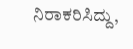ನಿರಾಕರಿಸಿದ್ದು,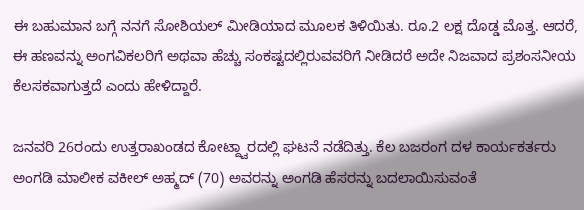ಈ ಬಹುಮಾನ ಬಗ್ಗೆ ನನಗೆ ಸೋಶಿಯಲ್ ಮೀಡಿಯಾದ ಮೂಲಕ ತಿಳಿಯಿತು. ರೂ.2 ಲಕ್ಷ ದೊಡ್ಡ ಮೊತ್ತ. ಆದರೆ, ಈ ಹಣವನ್ನು ಅಂಗವಿಕಲರಿಗೆ ಅಥವಾ ಹೆಚ್ಚು ಸಂಕಷ್ಟದಲ್ಲಿರುವವರಿಗೆ ನೀಡಿದರೆ ಅದೇ ನಿಜವಾದ ಪ್ರಶಂಸನೀಯ ಕೆಲಸಕವಾಗುತ್ತದೆ ಎಂದು ಹೇಳಿದ್ದಾರೆ.

ಜನವರಿ 26ರಂದು ಉತ್ತರಾಖಂಡದ ಕೋಟ್ದ್ವಾರದಲ್ಲಿ ಘಟನೆ ನಡೆದಿತ್ತು. ಕೆಲ ಬಜರಂಗ ದಳ ಕಾರ್ಯಕರ್ತರು ಅಂಗಡಿ ಮಾಲೀಕ ವಕೀಲ್ ಅಹ್ಮದ್ (70) ಅವರನ್ನು ಅಂಗಡಿ ಹೆಸರನ್ನು ಬದಲಾಯಿಸುವಂತೆ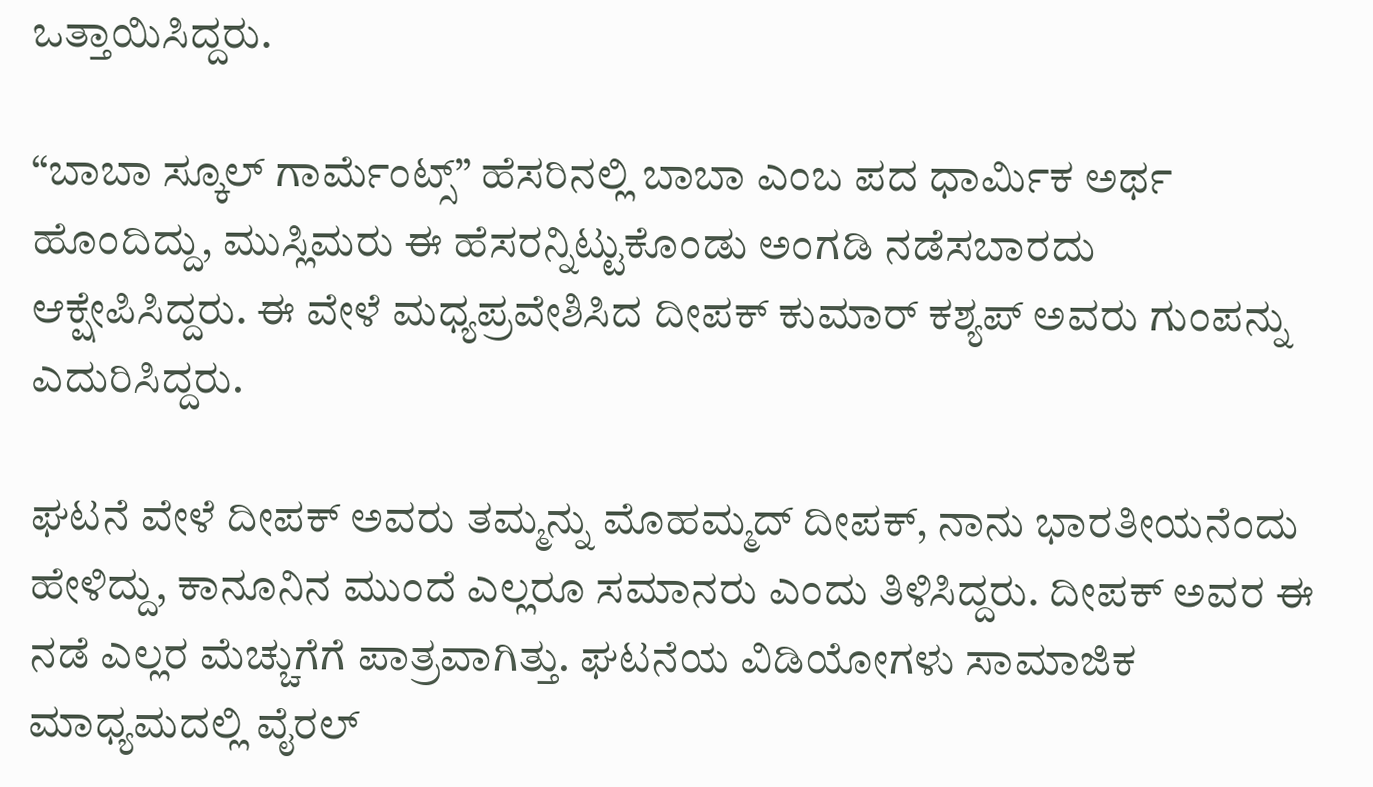ಒತ್ತಾಯಿಸಿದ್ದರು.

“ಬಾಬಾ ಸ್ಕೂಲ್ ಗಾರ್ಮೆಂಟ್ಸ್” ಹೆಸರಿನಲ್ಲಿ ಬಾಬಾ ಎಂಬ ಪದ ಧಾರ್ಮಿಕ ಅರ್ಥ ಹೊಂದಿದ್ದು, ಮುಸ್ಲಿಮರು ಈ ಹೆಸರನ್ನಿಟ್ಟುಕೊಂಡು ಅಂಗಡಿ ನಡೆಸಬಾರದು ಆಕ್ಷೇಪಿಸಿದ್ದರು. ಈ ವೇಳೆ ಮಧ್ಯಪ್ರವೇಶಿಸಿದ ದೀಪಕ್ ಕುಮಾರ್ ಕಶ್ಯಪ್ ಅವರು ಗುಂಪನ್ನು ಎದುರಿಸಿದ್ದರು.

ಘಟನೆ ವೇಳೆ ದೀಪಕ್ ಅವರು ತಮ್ಮನ್ನು ಮೊಹಮ್ಮದ್ ದೀಪಕ್, ನಾನು ಭಾರತೀಯನೆಂದು ಹೇಳಿದ್ದು, ಕಾನೂನಿನ ಮುಂದೆ ಎಲ್ಲರೂ ಸಮಾನರು ಎಂದು ತಿಳಿಸಿದ್ದರು. ದೀಪಕ್‌ ಅವರ ಈ ನಡೆ ಎಲ್ಲರ ಮೆಚ್ಚುಗೆಗೆ ಪಾತ್ರವಾಗಿತ್ತು. ಘಟನೆಯ ವಿಡಿಯೋಗಳು ಸಾಮಾಜಿಕ ಮಾಧ್ಯಮದಲ್ಲಿ ವೈರಲ್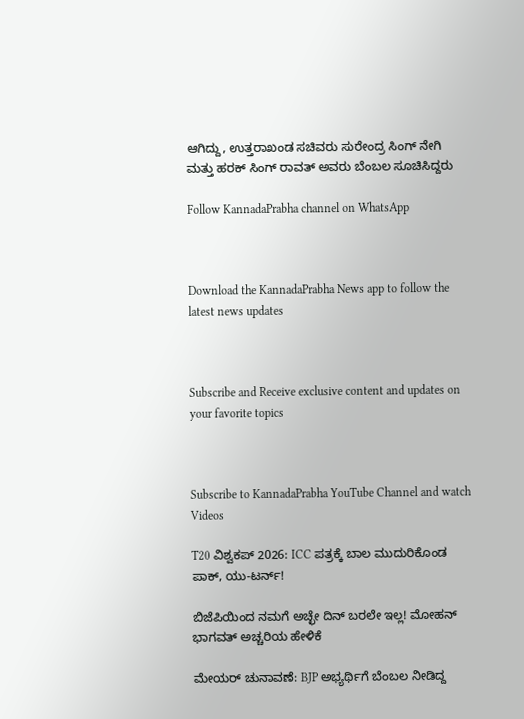ಆಗಿದ್ದು, ಉತ್ತರಾಖಂಡ ಸಚಿವರು ಸುರೇಂದ್ರ ಸಿಂಗ್ ನೇಗಿ ಮತ್ತು ಹರಕ್ ಸಿಂಗ್ ರಾವತ್ ಅವರು ಬೆಂಬಲ ಸೂಚಿಸಿದ್ದರು

Follow KannadaPrabha channel on WhatsApp



Download the KannadaPrabha News app to follow the latest news updates



Subscribe and Receive exclusive content and updates on your favorite topics



Subscribe to KannadaPrabha YouTube Channel and watch Videos

T20 ವಿಶ್ವಕಪ್ 2026: ICC ಪತ್ರಕ್ಕೆ ಬಾಲ ಮುದುರಿಕೊಂಡ ಪಾಕ್, ಯು-ಟರ್ನ್!

ಬಿಜೆಪಿಯಿಂದ ನಮಗೆ ಅಚ್ಛೇ ದಿನ್ ಬರಲೇ ಇಲ್ಲ! ಮೋಹನ್ ಭಾಗವತ್ ಅಚ್ಚರಿಯ ಹೇಳಿಕೆ

ಮೇಯರ್ ಚುನಾವಣೆ: BJP ಅಭ್ಯರ್ಥಿಗೆ ಬೆಂಬಲ ನೀಡಿದ್ದ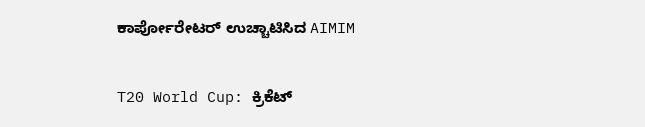ಕಾರ್ಪೋರೇಟರ್ ಉಚ್ಚಾಟಿಸಿದ AIMIM

T20 World Cup: ಕ್ರಿಕೆಟ್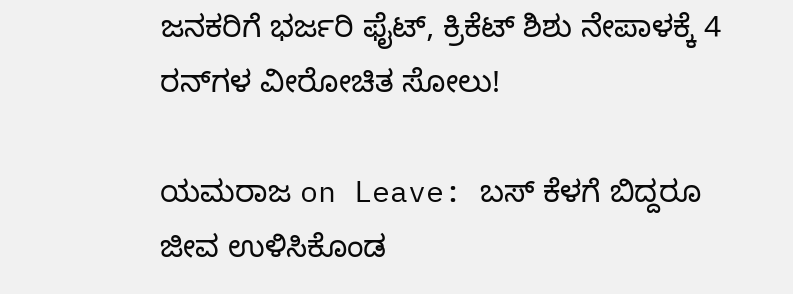ಜನಕರಿಗೆ ಭರ್ಜರಿ ಫೈಟ್, ಕ್ರಿಕೆಟ್ ಶಿಶು ನೇಪಾಳಕ್ಕೆ 4 ರನ್‌ಗಳ ವೀರೋಚಿತ ಸೋಲು!

ಯಮರಾಜ on Leave: ಬಸ್ ಕೆಳಗೆ ಬಿದ್ದರೂ ಜೀವ ಉಳಿಸಿಕೊಂಡ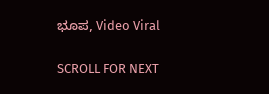ಭೂಪ, Video Viral

SCROLL FOR NEXT